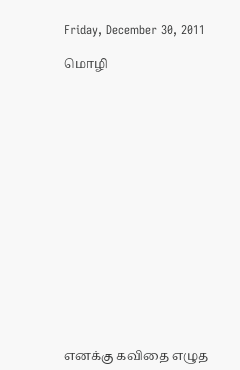Friday, December 30, 2011

மொழி
















எனக்கு கவிதை எழுத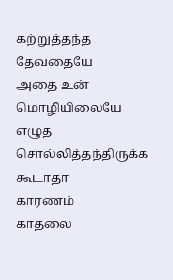கற்றுத்தந்த தேவதையே
அதை உன் மொழியிலையே
எழுத சொல்லித்தந்திருக்க கூடாதா
காரணம்
காதலை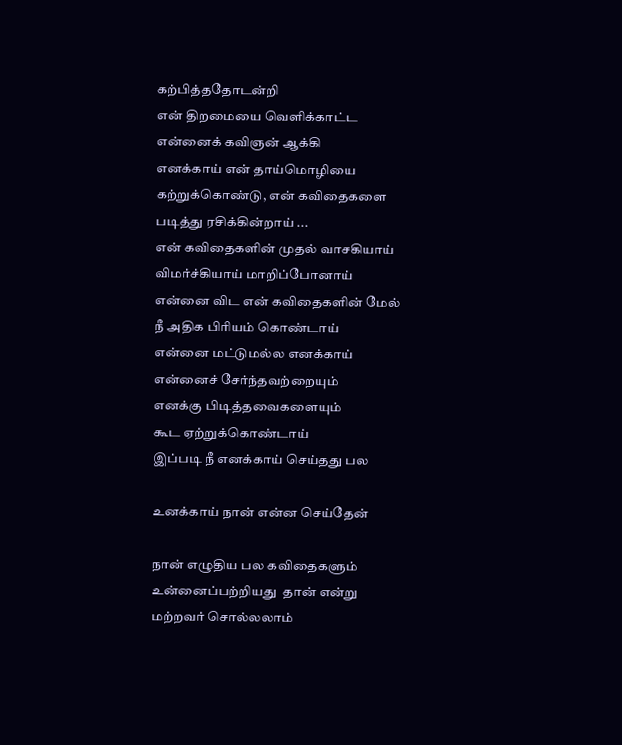கற்பித்ததோடன்றி
என் திறமையை வெளிக்காட்ட
என்னைக் கவிஞன் ஆக்கி
எனக்காய் என் தாய்மொழியை
கற்றுக்கொண்டு, என் கவிதைகளை
படித்து ரசிக்கின்றாய் ...
என் கவிதைகளின் முதல் வாசகியாய்
விமர்ச்கியாய் மாறிப்போனாய்
என்னை விட என் கவிதைகளின் மேல்
நீ அதிக பிரியம் கொண்டாய்
என்னை மட்டுமல்ல எனக்காய்
என்னைச் சேர்ந்தவற்றையும்
எனக்கு பிடித்தவைகளையும்
கூட ஏற்றுக்கொண்டாய்
இப்படி நீ எனக்காய் செய்தது பல

உனக்காய் நான் என்ன செய்தேன்

நான் எழுதிய பல கவிதைகளும்
உன்னைப்பற்றியது  தான் என்று
மற்றவர் சொல்லலாம்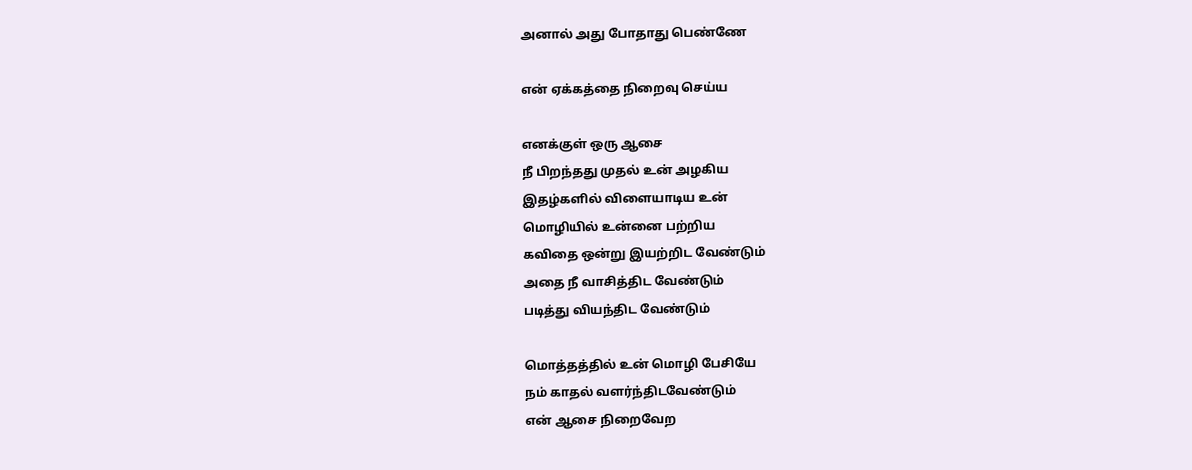அனால் அது போதாது பெண்ணே

என் ஏக்கத்தை நிறைவு செய்ய

எனக்குள் ஒரு ஆசை
நீ பிறந்தது முதல் உன் அழகிய
இதழ்களில் விளையாடிய உன்
மொழியில் உன்னை பற்றிய
கவிதை ஒன்று இயற்றிட வேண்டும்
அதை நீ வாசித்திட வேண்டும்
படித்து வியந்திட வேண்டும்

மொத்தத்தில் உன் மொழி பேசியே
நம் காதல் வளர்ந்திடவேண்டும்
என் ஆசை நிறைவேற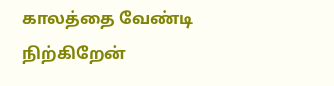காலத்தை வேண்டி நிற்கிறேன்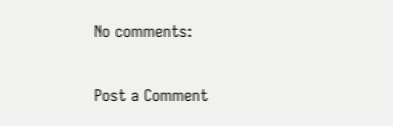No comments:

Post a Comment